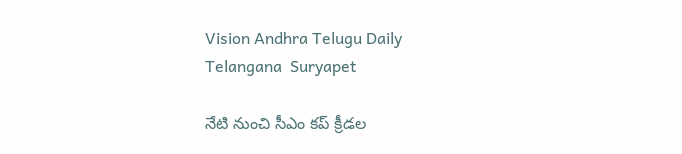Vision Andhra Telugu Daily
Telangana  Suryapet

నేటి నుంచి సీఎం కప్ క్రీడల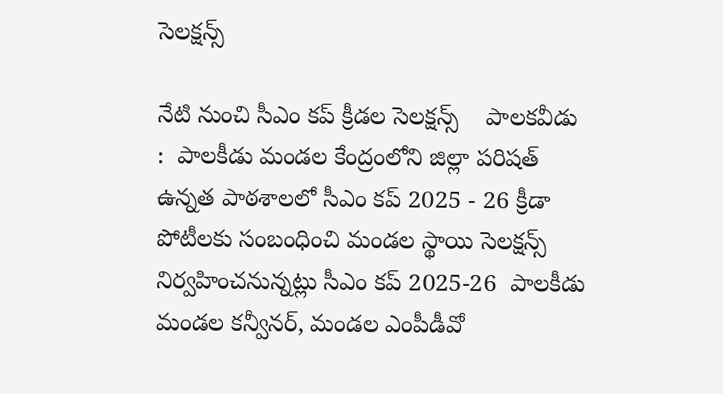సెలక్షన్స్

నేటి నుంచి సీఎం కప్ క్రీడల సెలక్షన్స్    పాలకవీడు  :  పాలకీడు మండల కేంద్రంలోని జిల్లా పరిషత్ ఉన్నత పాఠశాలలో సీఎం కప్ 2025 - 26 క్రీడా పోటీలకు సంబంధించి మండల స్థాయి సెలక్షన్స్ నిర్వహించనున్నట్లు సీఎం కప్ 2025-26  పాలకీడు మండల కన్వీనర్, మండల ఎంపీడీవో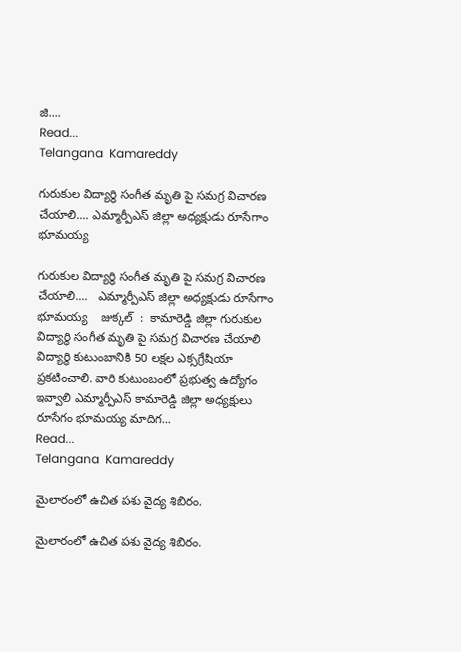జి....
Read...
Telangana  Kamareddy

గురుకుల విద్యార్థి సంగీత మృతి పై సమగ్ర విచారణ చేయాలి.... ఎమ్మార్పీఎస్ జిల్లా అధ్యక్షుడు రూసేగాం భూమయ్య

గురుకుల విద్యార్థి సంగీత మృతి పై సమగ్ర విచారణ చేయాలి....   ఎమ్మార్పీఎస్ జిల్లా అధ్యక్షుడు రూసేగాం భూమయ్య    జుక్కల్  :  కామారెడ్డి జిల్లా గురుకుల విద్యార్థి సంగీత మృతి పై సమగ్ర విచారణ చేయాలి  విద్యార్థి కుటుంబానికి 50 లక్షల ఎక్సగ్రేషియా ప్రకటించాలి. వారి కుటుంబంలో ప్రభుత్వ ఉద్యోగం ఇవ్వాలి ఎమ్మార్పీఎస్ కామారెడ్డి జిల్లా అధ్యక్షులు రూసేగం భూమయ్య మాదిగ...
Read...
Telangana  Kamareddy

మైలారంలో ఉచిత పశు వైద్య శిబిరం.

మైలారంలో ఉచిత పశు వైద్య శిబిరం.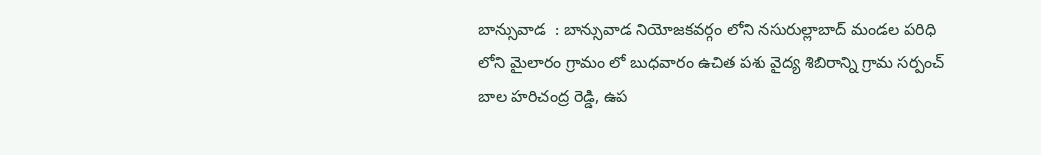బాన్సువాడ  : బాన్సువాడ నియోజకవర్గం లోని నసురుల్లాబాద్ మండల పరిధి లోని మైలారం గ్రామం లో బుధవారం ఉచిత పశు వైద్య శిబిరాన్ని గ్రామ సర్పంచ్ బాల హరిచంద్ర రెడ్డి, ఉప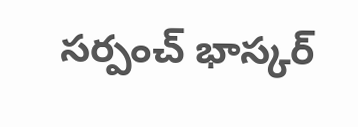సర్పంచ్ భాస్కర్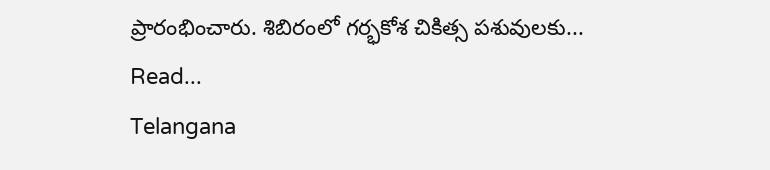ప్రారంభించారు. శిబిరంలో గర్భకోశ చికిత్స పశువులకు...
Read...
Telangana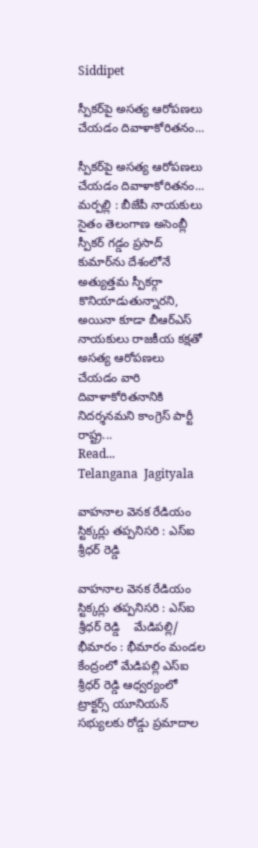Siddipet

స్పీకర్‌పై అసత్య ఆరోపణలు చేయడం దివాళాకోరితనం...

స్పీకర్‌పై అసత్య ఆరోపణలు చేయడం దివాళాకోరితనం...    మర్పల్లి : బీజేపీ నాయకులు సైతం తెలంగాణ అసెంబ్లీ స్పీకర్ గడ్డం ప్రసాద్ కుమార్‌ను దేశంలోనే అత్యుత్తమ స్పీకర్గా కొనియాడుతున్నారని, అయినా కూడా బీఆర్‌ఎస్ నాయకులు రాజకీయ కక్షతో అసత్య ఆరోపణలు చేయడం వారి దివాళాకోరితనానికి నిదర్శనమని కాంగ్రెస్ పార్టీ రాష్ట్ర...
Read...
Telangana  Jagityala

వాహనాల వెనక రేడియం స్టిక్కర్లు తప్పనిసరి : ఎస్ఐ శ్రీధర్ రెడ్డి

వాహనాల వెనక రేడియం స్టిక్కర్లు తప్పనిసరి : ఎస్ఐ శ్రీధర్ రెడ్డి    మేడిపల్లి/ భీమారం : భీమారం మండల కేంద్రంలో మేడిపల్లి ఎస్ఐ శ్రీధర్ రెడ్డి ఆధ్వర్యంలో ట్రాక్టర్స్ యూనియన్ సభ్యులకు రోడ్డు ప్రమాదాల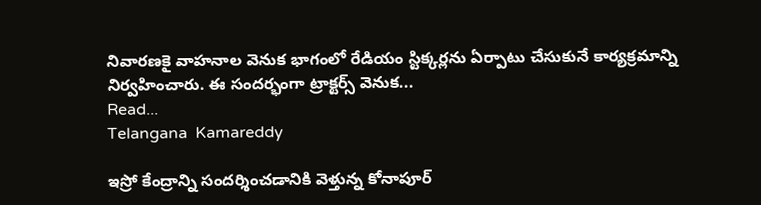నివారణకై వాహనాల వెనుక భాగంలో రేడియం స్టిక్కర్లను ఏర్పాటు చేసుకునే కార్యక్రమాన్ని నిర్వహించారు. ఈ సందర్భంగా ట్రాక్టర్స్ వెనుక...
Read...
Telangana  Kamareddy

ఇస్రో కేంద్రాన్ని సందర్శించడానికి వెళ్తున్న కోనాపూర్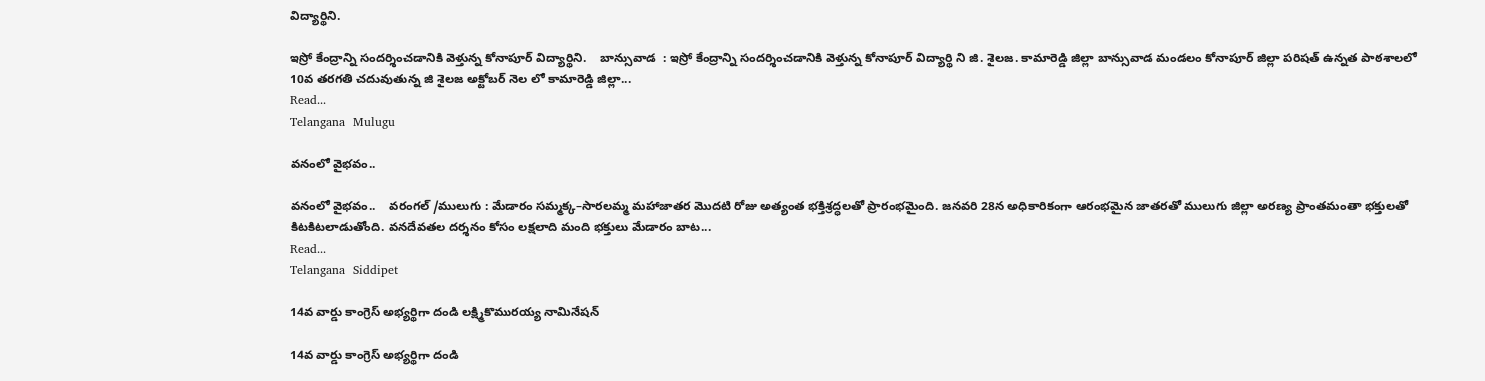విద్యార్థిని.

ఇస్రో కేంద్రాన్ని సందర్శించడానికి వెళ్తున్న కోనాపూర్ విద్యార్థిని.    బాన్సువాడ  : ఇస్రో కేంద్రాన్ని సందర్శించడానికి వెళ్తున్న కోనాపూర్ విద్యార్థి ని జి. శైలజ. కామారెడ్డి జిల్లా బాన్సువాడ మండలం కోనాపూర్ జిల్లా పరిషత్ ఉన్నత పాఠశాలలో 10వ తరగతి చదువుతున్న జి శైలజ అక్టోబర్ నెల లో కామారెడ్డి జిల్లా...
Read...
Telangana  Mulugu

వనంలో వైభవం..

వనంలో వైభవం..    వరంగల్ /ములుగు : మేడారం సమ్మక్క–సారలమ్మ మహాజాతర మొదటి రోజు అత్యంత భక్తిశ్రద్ధలతో ప్రారంభమైంది. జనవరి 28న అధికారికంగా ఆరంభమైన జాతరతో ములుగు జిల్లా అరణ్య ప్రాంతమంతా భక్తులతో కిటకిటలాడుతోంది. వనదేవతల దర్శనం కోసం లక్షలాది మంది భక్తులు మేడారం బాట...
Read...
Telangana  Siddipet

14వ వార్డు కాంగ్రెస్ అభ్యర్థిగా దండి లక్ష్మికొమురయ్య నామినేషన్

14వ వార్డు కాంగ్రెస్ అభ్యర్థిగా దండి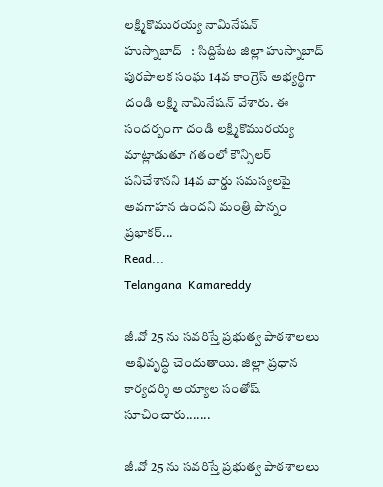లక్ష్మికొమురయ్య నామినేషన్    హుస్నాబాద్   : సిద్దిపేట జిల్లా హుస్నాబాద్ పురపాలక సంఘ 14వ కాంగ్రెస్ అభ్యర్థిగా దండి లక్ష్మి నామినేషన్ వేశారు. ఈ సందర్బంగా దండి లక్ష్మికొమురయ్య మాట్లాడుతూ గతంలో కౌన్సిలర్ పనిచేశానని 14వ వార్డు సమస్యలపై అవగాహన ఉందని మంత్రి పొన్నం ప్రభాకర్...
Read...
Telangana  Kamareddy

జీ.వో 25 ను సవరిస్తే ప్రభుత్వ పాఠశాలలు అభివృద్ధి చెందుతాయి. జిల్లా ప్రధాన కార్యదర్శి అయ్యాల సంతోష్ సూచించారు.......

జీ.వో 25 ను సవరిస్తే ప్రభుత్వ పాఠశాలలు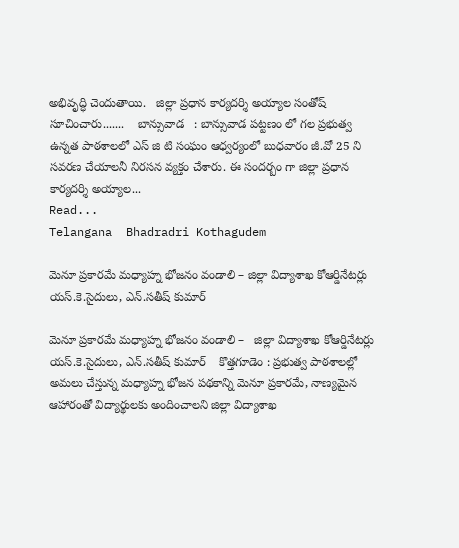అభివృద్ధి చెందుతాయి.   జిల్లా ప్రధాన కార్యదర్శి అయ్యాల సంతోష్ సూచించారు.......    బాన్సువాడ   : బాన్సువాడ పట్టణం లో గల ప్రభుత్వ ఉన్నత పాఠశాలలో ఎస్ జి టి సంఘం ఆధ్వర్యంలో బుధవారం జీ.వో 25 ని సవరణ చేయాలనీ నిరసన వ్యక్తం చేశారు. ఈ సందర్బం గా జిల్లా ప్రధాన కార్యదర్శి అయ్యాల...
Read...
Telangana  Bhadradri Kothagudem

మెనూ ప్రకారమే మధ్యాహ్న భోజనం వండాలి – జిల్లా విద్యాశాఖ కోఆర్డినేటర్లు యస్.కె.సైదులు, ఎన్.సతీష్ కుమార్

మెనూ ప్రకారమే మధ్యాహ్న భోజనం వండాలి –   జిల్లా విద్యాశాఖ కోఆర్డినేటర్లు యస్.కె.సైదులు, ఎన్.సతీష్ కుమార్    కొత్తగూడెం : ప్రభుత్వ పాఠశాలల్లో అమలు చేస్తున్న మధ్యాహ్న భోజన పథకాన్ని మెనూ ప్రకారమే, నాణ్యమైన ఆహారంతో విద్యార్థులకు అందించాలని జిల్లా విద్యాశాఖ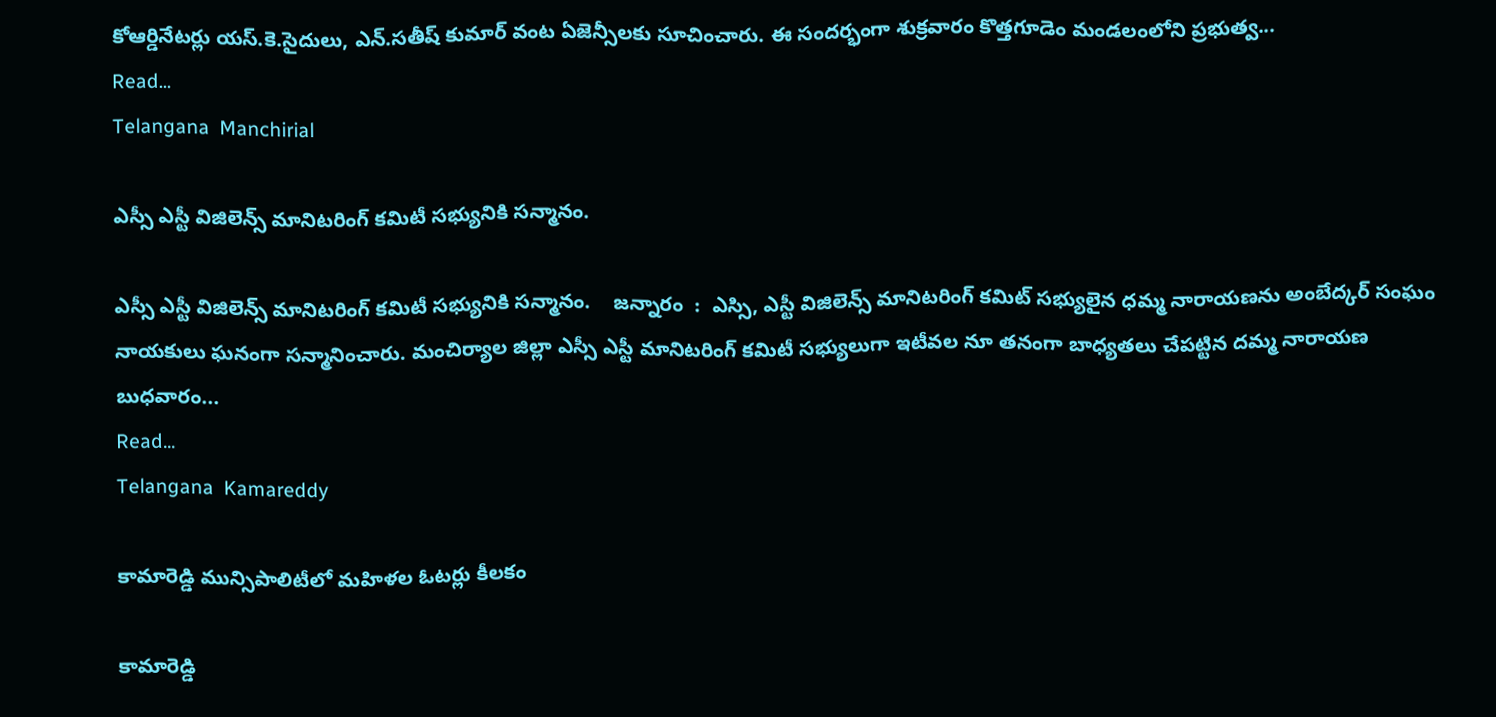కోఆర్డినేటర్లు యస్.కె.సైదులు, ఎన్.సతీష్ కుమార్ వంట ఏజెన్సీలకు సూచించారు. ఈ సందర్భంగా శుక్రవారం కొత్తగూడెం మండలంలోని ప్రభుత్వ...
Read...
Telangana  Manchirial

ఎస్సీ ఎస్టీ విజిలెన్స్ మానిటరింగ్ కమిటీ సభ్యునికి సన్మానం.

ఎస్సీ ఎస్టీ విజిలెన్స్ మానిటరింగ్ కమిటీ సభ్యునికి సన్మానం.    జన్నారం  :  ఎస్సి, ఎస్టీ విజిలెన్స్ మానిటరింగ్ కమిట్ సభ్యులైన ధమ్మ నారాయణను అంబేద్కర్ సంఘం నాయకులు ఘనంగా సన్మానించారు. మంచిర్యాల జిల్లా ఎస్సీ ఎస్టీ మానిటరింగ్ కమిటీ సభ్యులుగా ఇటీవల నూ తనంగా బాధ్యతలు చేపట్టిన దమ్మ నారాయణ బుధవారం...
Read...
Telangana  Kamareddy

కామారెడ్డి మున్సిపాలిటీలో మహిళల ఓటర్లు కీలకం

కామారెడ్డి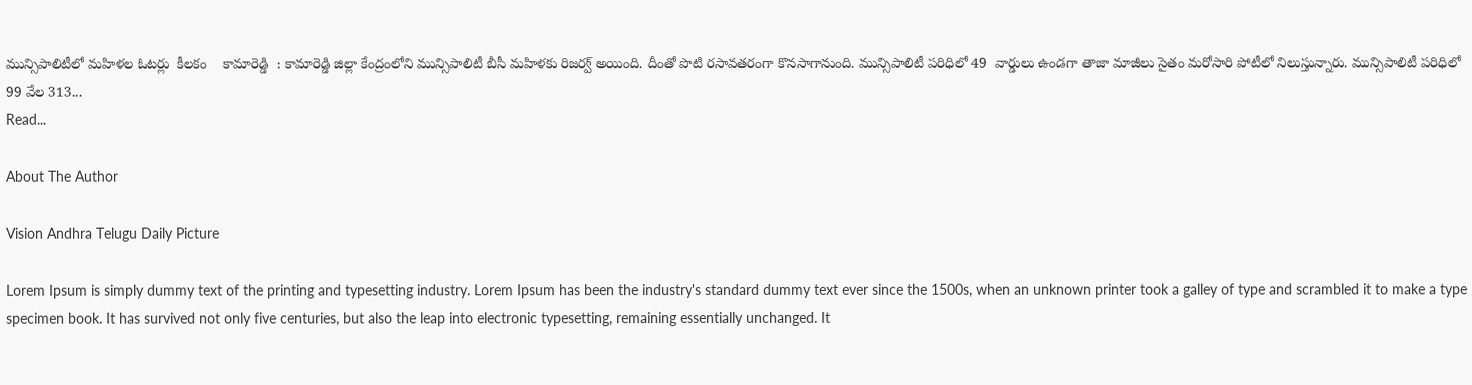మున్సిపాలిటీలో మహిళల ఓటర్లు  కీలకం    కామారెడ్డి  : కామారెడ్డి జిల్లా కేంద్రంలోని మున్సిపాలిటీ బీసీ మహిళకు రిజర్వ్ అయింది. దీంతో పొటి రసావతరంగా కొనసాగానుంది. మున్సిపాలిటీ పరిధిలో 49  వార్డులు ఉండగా తాజా మాజీలు సైతం మరోసారి పోటీలో నిలుస్తున్నారు. మున్సిపాలిటీ పరిధిలో 99 వేల 313...
Read...

About The Author

Vision Andhra Telugu Daily Picture

Lorem Ipsum is simply dummy text of the printing and typesetting industry. Lorem Ipsum has been the industry's standard dummy text ever since the 1500s, when an unknown printer took a galley of type and scrambled it to make a type specimen book. It has survived not only five centuries, but also the leap into electronic typesetting, remaining essentially unchanged. It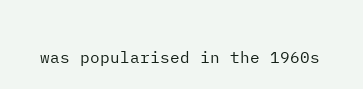was popularised in the 1960s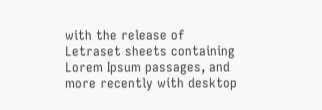with the release of Letraset sheets containing Lorem Ipsum passages, and more recently with desktop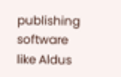publishing software like Aldus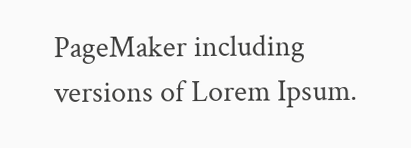PageMaker including versions of Lorem Ipsum.